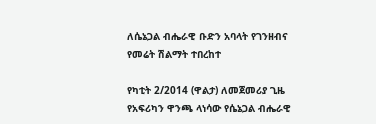ለሴኔጋል ብሔራዊ ቡድን አባላት የገንዘብና የመሬት ሽልማት ተበረከተ

የካቲት 2/2014 (ዋልታ) ለመጀመሪያ ጊዜ የአፍሪካን ዋንጫ ላነሳው የሴኔጋል ብሔራዊ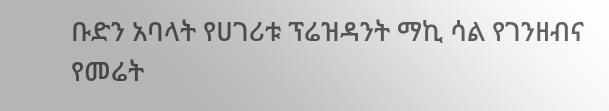ቡድን አባላት የሀገሪቱ ፕሬዝዳንት ማኪ ሳል የገንዘብና የመሬት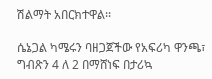ሽልማት አበርክተዋል፡፡

ሴኔጋል ካሜሩን ባዘጋጀችው የአፍሪካ ዋንጫ፣ ግብጽን 4 ለ 2 በማሸነፍ በታሪኳ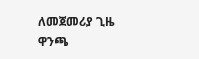ለመጀመሪያ ጊዜ ዋንጫ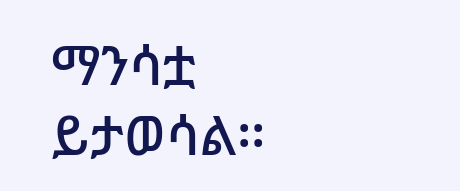ማንሳቷ ይታወሳል፡፡